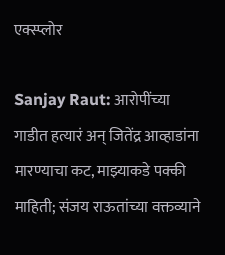एक्स्प्लोर

Sanjay Raut: आरोपींच्या गाडीत हत्यारं अन् जितेंद्र आव्हाडांना मारण्याचा कट, माझ्याकडे पक्की माहिती; संजय राऊतांच्या वक्तव्याने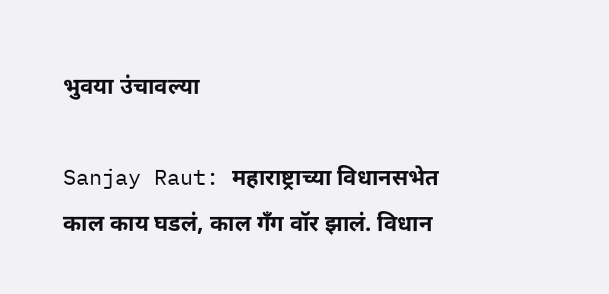भुवया उंचावल्या

Sanjay Raut: महाराष्ट्राच्या विधानसभेत काल काय घडलं, काल गॅंग वॉर झालं. विधान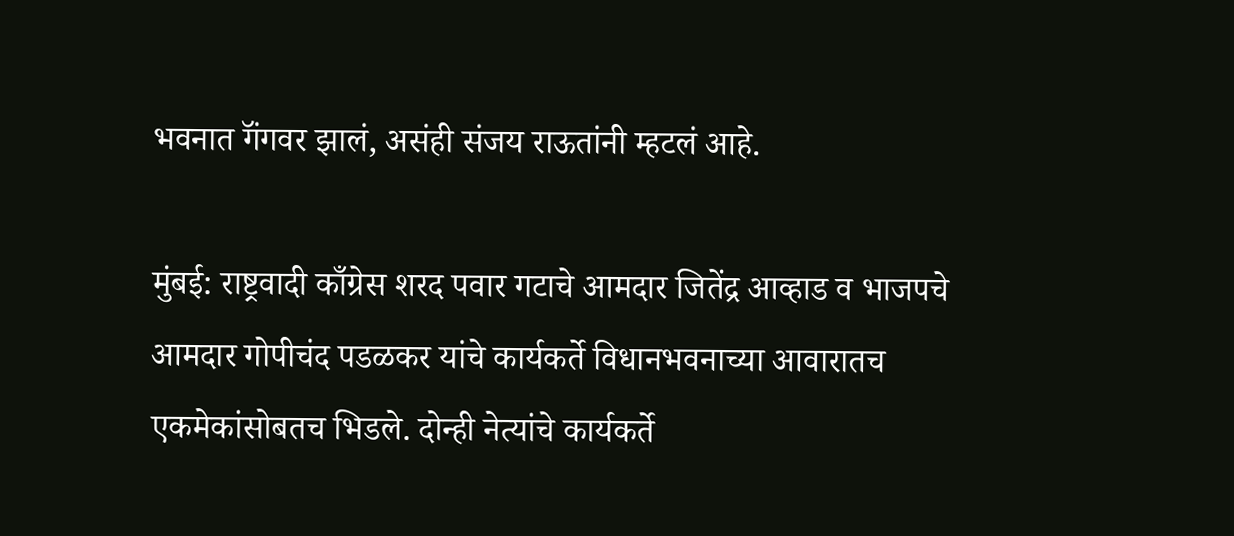भवनात गॅंगवर झालं, असंही संजय राऊतांनी म्हटलं आहे.

मुंबई: राष्ट्रवादी काँग्रेस शरद पवार गटाचे आमदार जितेंद्र आव्हाड व भाजपचे आमदार गोपीचंद पडळकर यांचे कार्यकर्ते विधानभवनाच्या आवारातच एकमेकांसोबतच भिडले. दोन्ही नेत्यांचे कार्यकर्ते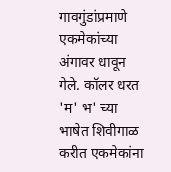गावगुंडांप्रमाणे एकमेकांच्या अंगावर धावून गेले. कॉलर धरत 'म' भ' च्या भाषेत शिवीगाळ करीत एकमेकांना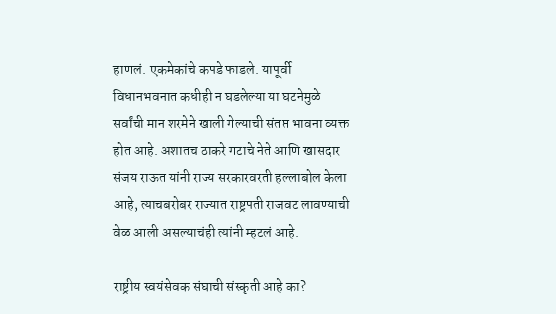हाणलं. एकमेकांचे कपडे फाडले. यापूर्वी विधानभवनात कधीही न घडलेल्या या घटनेमुळे सर्वांची मान शरमेने खाली गेल्याची संतप्त भावना व्यक्त होत आहे. अशातच ठाकरे गटाचे नेते आणि खासदार संजय राऊत यांनी राज्य सरकारवरती हल्लाबोल केला आहे, त्याचबरोबर राज्यात राष्ट्रपती राजवट लावण्याची वेळ आली असल्याचंही त्यांनी म्हटलं आहे.

राष्ट्रीय स्वयंसेवक संघाची संस्कृती आहे का?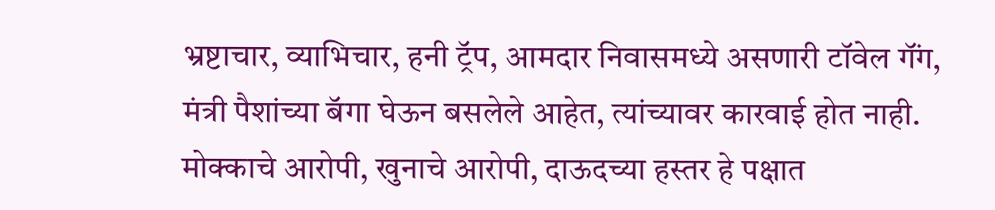भ्रष्टाचार, व्याभिचार, हनी ट्रॅप, आमदार निवासमध्ये असणारी टॉवेल गॅंग, मंत्री पैशांच्या बॅगा घेऊन बसलेले आहेत, त्यांच्यावर कारवाई होत नाही. मोक्काचे आरोपी, खुनाचे आरोपी, दाऊदच्या हस्तर हे पक्षात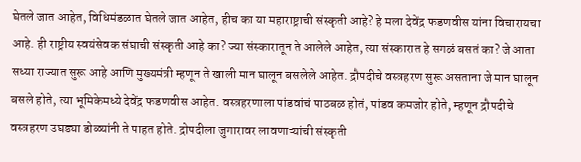घेतले जात आहेत, विधिमंडळात घेतले जात आहेत, हीच का या महाराष्ट्राची संस्कृती आहे? हे मला देवेंद्र फडणवीस यांना विचारायचा आहे. ही राष्ट्रीय स्वयंसेवक संघाची संस्कृती आहे का? ज्या संस्कारातून ते आलेले आहेत, त्या संस्कारात हे सगळं बसतं का? जे आता सध्या राज्यात सुरू आहे आणि मुख्यमंत्री म्हणून ते खाली मान घालून बसलेले आहेत. द्रौपदीचे वस्त्रहरण सुरू असताना जे मान घालून बसले होते, त्या भूमिकेमध्ये देवेंद्र फडणवीस आहेत. वस्त्रहरणाला पांडवांचं पाठबळ होतं, पांडव कमजोर होते, म्हणून द्रौपदीचे वस्त्रहरण उघड्या डोळ्यांनी ते पाहत होते. द्रोपदीला जुगारावर लावणाऱ्यांची संस्कृती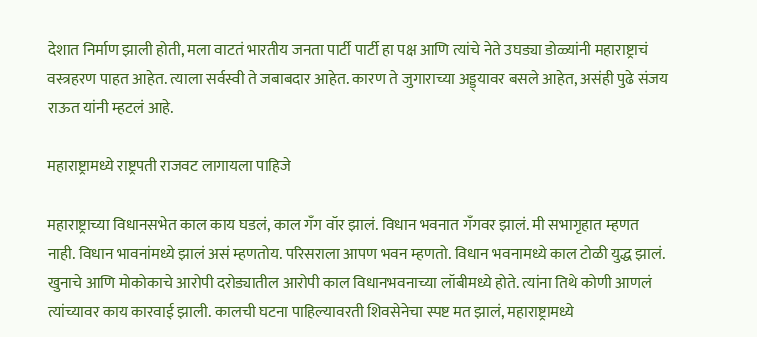देशात निर्माण झाली होती, मला वाटतं भारतीय जनता पार्टी पार्टी हा पक्ष आणि त्यांचे नेते उघड्या डोळ्यांनी महाराष्ट्राचं वस्त्रहरण पाहत आहेत. त्याला सर्वस्वी ते जबाबदार आहेत. कारण ते जुगाराच्या अड्ड्यावर बसले आहेत, असंही पुढे संजय राऊत यांनी म्हटलं आहे.

महाराष्ट्रामध्ये राष्ट्रपती राजवट लागायला पाहिजे

महाराष्ट्राच्या विधानसभेत काल काय घडलं, काल गॅंग वॉर झालं. विधान भवनात गॅंगवर झालं. मी सभागृहात म्हणत नाही. विधान भावनांमध्ये झालं असं म्हणतोय. परिसराला आपण भवन म्हणतो. विधान भवनामध्ये काल टोळी युद्ध झालं. खुनाचे आणि मोकोकाचे आरोपी दरोड्यातील आरोपी काल विधानभवनाच्या लॉबीमध्ये होते. त्यांना तिथे कोणी आणलं त्यांच्यावर काय कारवाई झाली. कालची घटना पाहिल्यावरती शिवसेनेचा स्पष्ट मत झालं, महाराष्ट्रामध्ये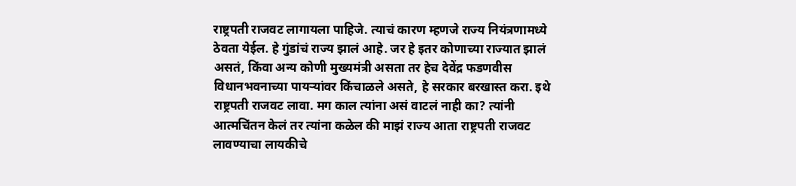राष्ट्रपती राजवट लागायला पाहिजे. त्याचं कारण म्हणजे राज्य नियंत्रणामध्ये ठेवता येईल. हे गुंडांचं राज्य झालं आहे. जर हे इतर कोणाच्या राज्यात झालं असतं, किंवा अन्य कोणी मुख्यमंत्री असता तर हेच देवेंद्र फडणवीस विधानभवनाच्या पायऱ्यांवर किंचाळले असते, हे सरकार बरखास्त करा. इथे राष्ट्रपती राजवट लावा. मग काल त्यांना असं वाटलं नाही का? त्यांनी आत्मचिंतन केलं तर त्यांना कळेल की माझं राज्य आता राष्ट्रपती राजवट लावण्याचा लायकीचे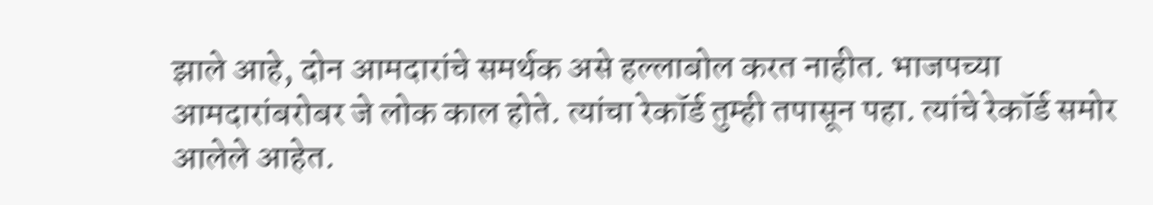झाले आहे, दोन आमदारांचे समर्थक असे हल्लाबोल करत नाहीत. भाजपच्या आमदारांबरोबर जे लोक काल होते. त्यांचा रेकॉर्ड तुम्ही तपासून पहा. त्यांचे रेकॉर्ड समोर आलेले आहेत.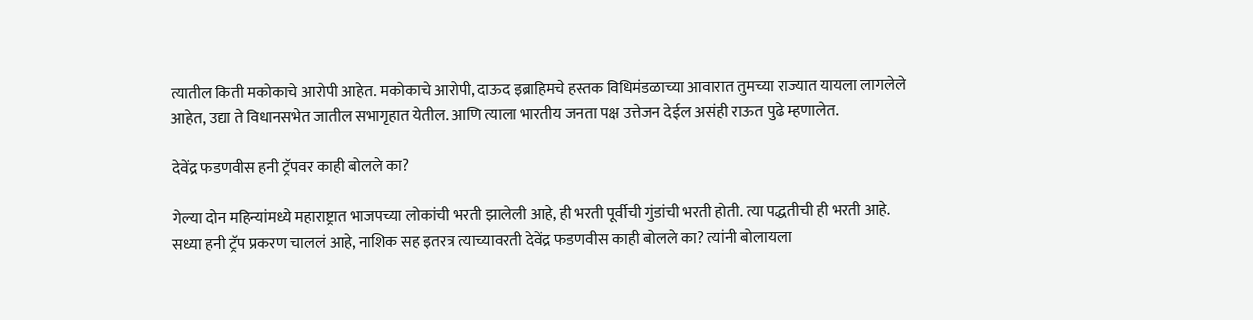त्यातील किती मकोकाचे आरोपी आहेत. मकोकाचे आरोपी, दाऊद इब्राहिमचे हस्तक विधिमंडळाच्या आवारात तुमच्या राज्यात यायला लागलेले आहेत, उद्या ते विधानसभेत जातील सभागृहात येतील. आणि त्याला भारतीय जनता पक्ष उत्तेजन देईल असंही राऊत पुढे म्हणालेत.

देवेंद्र फडणवीस हनी ट्रॅपवर काही बोलले का?

गेल्या दोन महिन्यांमध्ये महाराष्ट्रात भाजपच्या लोकांची भरती झालेली आहे, ही भरती पूर्वीची गुंडांची भरती होती. त्या पद्धतीची ही भरती आहे. सध्या हनी ट्रॅप प्रकरण चाललं आहे, नाशिक सह इतरत्र त्याच्यावरती देवेंद्र फडणवीस काही बोलले का? त्यांनी बोलायला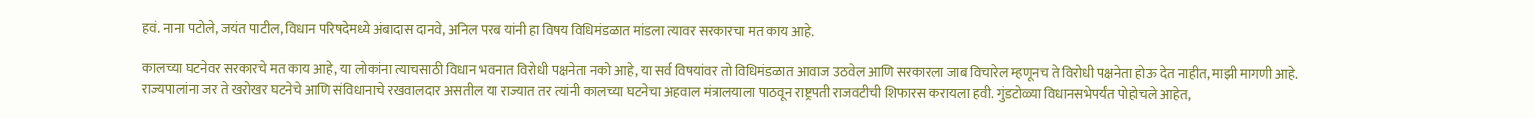हवं. नाना पटोले, जयंत पाटील, विधान परिषदेमध्ये अंबादास दानवे, अनिल परब यांनी हा विषय विधिमंडळात मांडला त्यावर सरकारचा मत काय आहे.

कालच्या घटनेवर सरकारचे मत काय आहे, या लोकांना त्याचसाठी विधान भवनात विरोधी पक्षनेता नको आहे, या सर्व विषयांवर तो विधिमंडळात आवाज उठवेल आणि सरकारला जाब विचारेल म्हणूनच ते विरोधी पक्षनेता होऊ देत नाहीत, माझी मागणी आहे. राज्यपालांना जर ते खरोखर घटनेचे आणि संविधानाचे रखवालदार असतील या राज्यात तर त्यांनी कालच्या घटनेचा अहवाल मंत्रालयाला पाठवून राष्ट्रपती राजवटीची शिफारस करायला हवी. गुंडटोळ्या विधानसभेपर्यंत पोहोचले आहेत,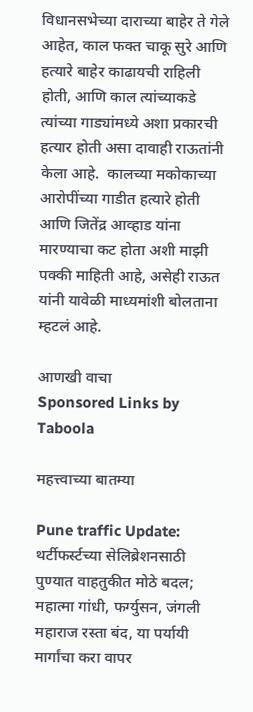विधानसभेच्या दाराच्या बाहेर ते गेले आहेत, काल फक्त चाकू सुरे आणि हत्यारे बाहेर काढायची राहिली होती, आणि काल त्यांच्याकडे त्यांच्या गाड्यांमध्ये अशा प्रकारची हत्यार होती असा दावाही राऊतांनी केला आहे.  कालच्या मकोकाच्या आरोपींच्या गाडीत हत्यारे होती आणि जितेंद्र आव्हाड यांना मारण्याचा कट होता अशी माझी पक्की माहिती आहे, असेही राऊत यांनी यावेळी माध्यमांशी बोलताना म्हटलं आहे.

आणखी वाचा
Sponsored Links by Taboola

महत्त्वाच्या बातम्या

Pune traffic Update: थर्टीफर्स्टच्या सेलिब्रेशनसाठी पुण्यात वाहतुकीत मोठे बदल; महात्मा गांधी, फर्ग्युसन, जंगली महाराज रस्ता बंद, या पर्यायी मार्गांचा करा वापर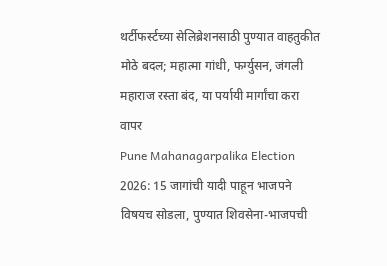थर्टीफर्स्टच्या सेलिब्रेशनसाठी पुण्यात वाहतुकीत मोठे बदल; महात्मा गांधी, फर्ग्युसन, जंगली महाराज रस्ता बंद, या पर्यायी मार्गांचा करा वापर
Pune Mahanagarpalika Election 2026: 15 जागांची यादी पाहून भाजपने विषयच सोडला, पुण्यात शिवसेना-भाजपची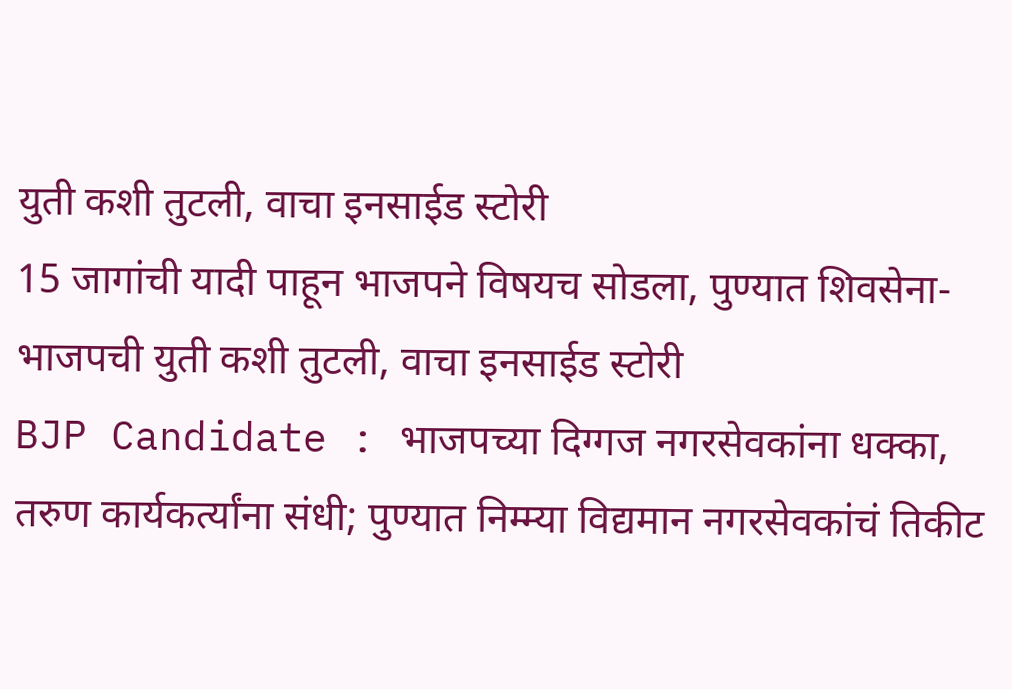युती कशी तुटली, वाचा इनसाईड स्टोरी
15 जागांची यादी पाहून भाजपने विषयच सोडला, पुण्यात शिवसेना-भाजपची युती कशी तुटली, वाचा इनसाईड स्टोरी
BJP Candidate : भाजपच्या दिग्गज नगरसेवकांना धक्का, तरुण कार्यकर्त्यांना संधी; पुण्यात निम्म्या विद्यमान नगरसेवकांचं तिकीट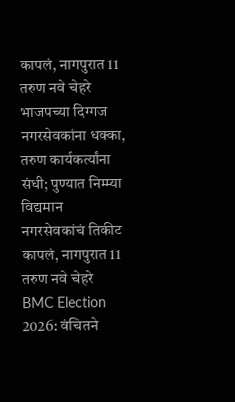कापलं, नागपुरात 11 तरुण नवे चेहरे
भाजपच्या दिग्गज नगरसेवकांना धक्का, तरुण कार्यकर्त्यांना संधी; पुण्यात निम्म्या विद्यमान नगरसेवकांचं तिकीट कापलं, नागपुरात 11 तरुण नवे चेहरे
BMC Election 2026: वंचितने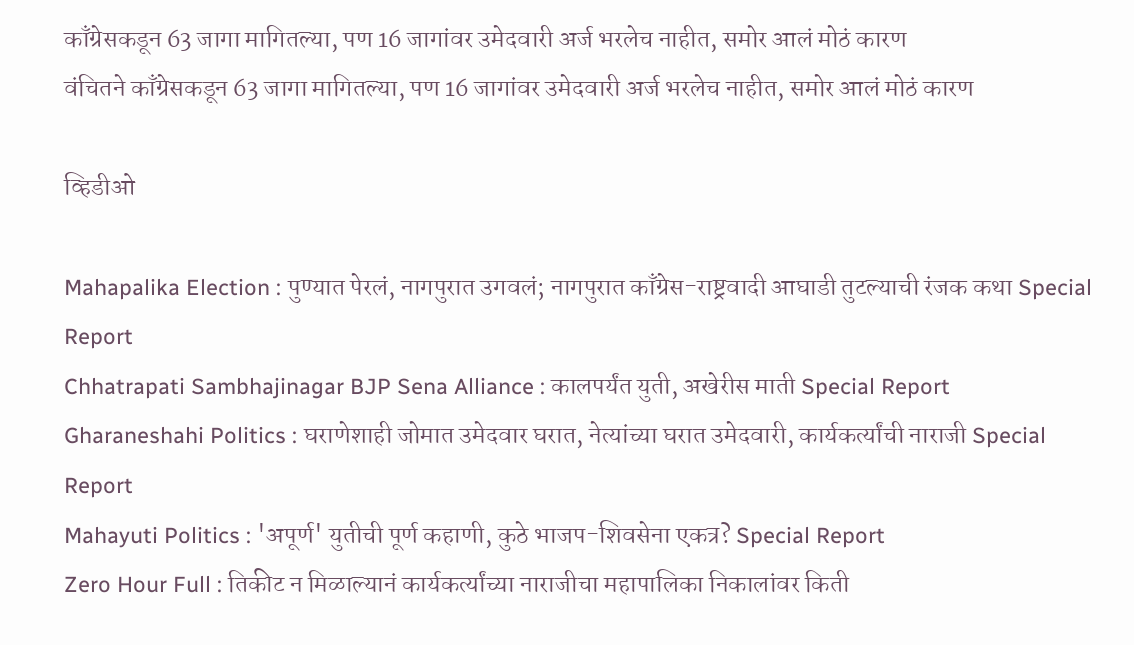काँग्रेसकडून 63 जागा मागितल्या, पण 16 जागांवर उमेदवारी अर्ज भरलेच नाहीत, समोर आलं मोठं कारण
वंचितने काँग्रेसकडून 63 जागा मागितल्या, पण 16 जागांवर उमेदवारी अर्ज भरलेच नाहीत, समोर आलं मोठं कारण

व्हिडीओ

Mahapalika Election : पुण्यात पेरलं, नागपुरात उगवलं; नागपुरात काँग्रेस-राष्ट्रवादी आघाडी तुटल्याची रंजक कथा Special Report
Chhatrapati Sambhajinagar BJP Sena Alliance : कालपर्यंत युती, अखेरीस माती Special Report
Gharaneshahi Politics : घराणेशाही जोमात उमेदवार घरात, नेत्यांच्या घरात उमेदवारी, कार्यकर्त्यांची नाराजी Special Report
Mahayuti Politics : 'अपूर्ण' युतीची पूर्ण कहाणी, कुठे भाजप-शिवसेना एकत्र? Special Report
Zero Hour Full : तिकीट न मिळाल्यानं कार्यकर्त्यांच्या नाराजीचा महापालिका निकालांवर किती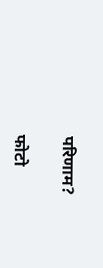परिणाम?

फोटो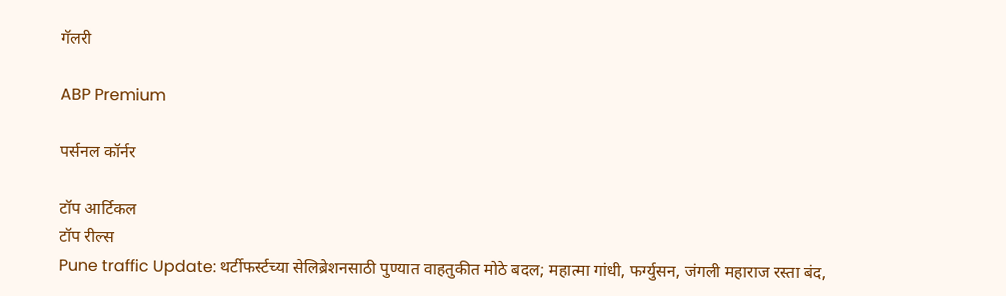गॅलरी

ABP Premium

पर्सनल कॉर्नर

टॉप आर्टिकल
टॉप रील्स
Pune traffic Update: थर्टीफर्स्टच्या सेलिब्रेशनसाठी पुण्यात वाहतुकीत मोठे बदल; महात्मा गांधी, फर्ग्युसन, जंगली महाराज रस्ता बंद,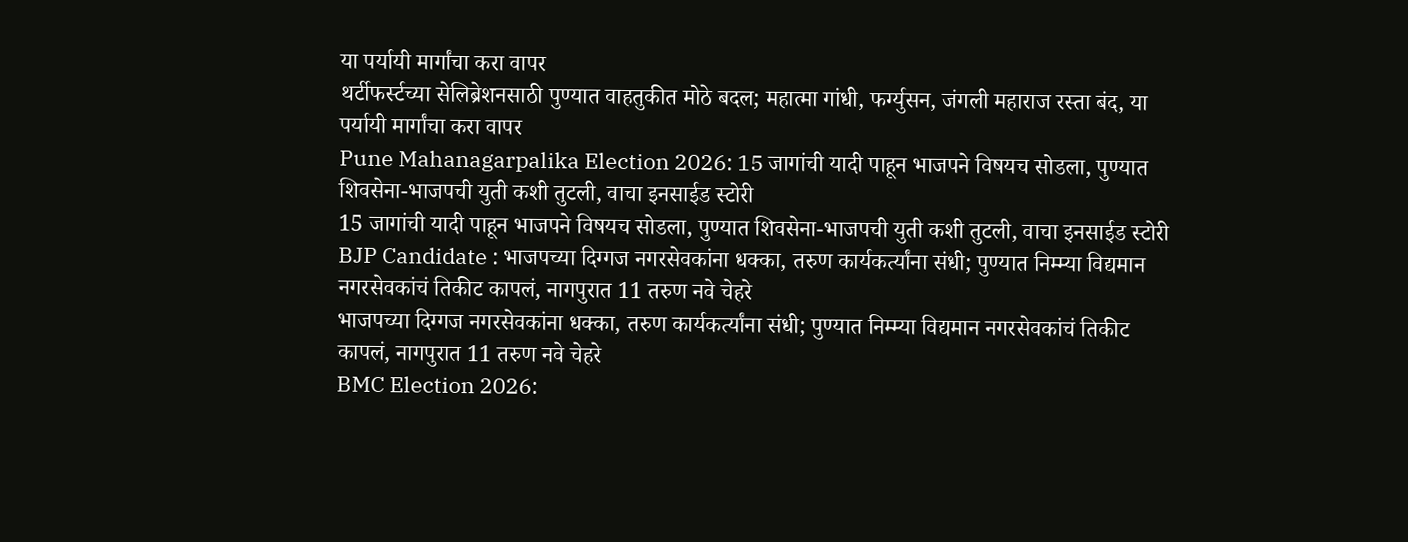या पर्यायी मार्गांचा करा वापर
थर्टीफर्स्टच्या सेलिब्रेशनसाठी पुण्यात वाहतुकीत मोठे बदल; महात्मा गांधी, फर्ग्युसन, जंगली महाराज रस्ता बंद, या पर्यायी मार्गांचा करा वापर
Pune Mahanagarpalika Election 2026: 15 जागांची यादी पाहून भाजपने विषयच सोडला, पुण्यात शिवसेना-भाजपची युती कशी तुटली, वाचा इनसाईड स्टोरी
15 जागांची यादी पाहून भाजपने विषयच सोडला, पुण्यात शिवसेना-भाजपची युती कशी तुटली, वाचा इनसाईड स्टोरी
BJP Candidate : भाजपच्या दिग्गज नगरसेवकांना धक्का, तरुण कार्यकर्त्यांना संधी; पुण्यात निम्म्या विद्यमान नगरसेवकांचं तिकीट कापलं, नागपुरात 11 तरुण नवे चेहरे
भाजपच्या दिग्गज नगरसेवकांना धक्का, तरुण कार्यकर्त्यांना संधी; पुण्यात निम्म्या विद्यमान नगरसेवकांचं तिकीट कापलं, नागपुरात 11 तरुण नवे चेहरे
BMC Election 2026: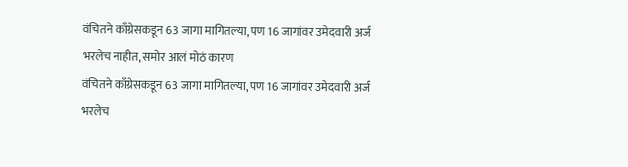वंचितने काँग्रेसकडून 63 जागा मागितल्या, पण 16 जागांवर उमेदवारी अर्ज भरलेच नाहीत, समोर आलं मोठं कारण
वंचितने काँग्रेसकडून 63 जागा मागितल्या, पण 16 जागांवर उमेदवारी अर्ज भरलेच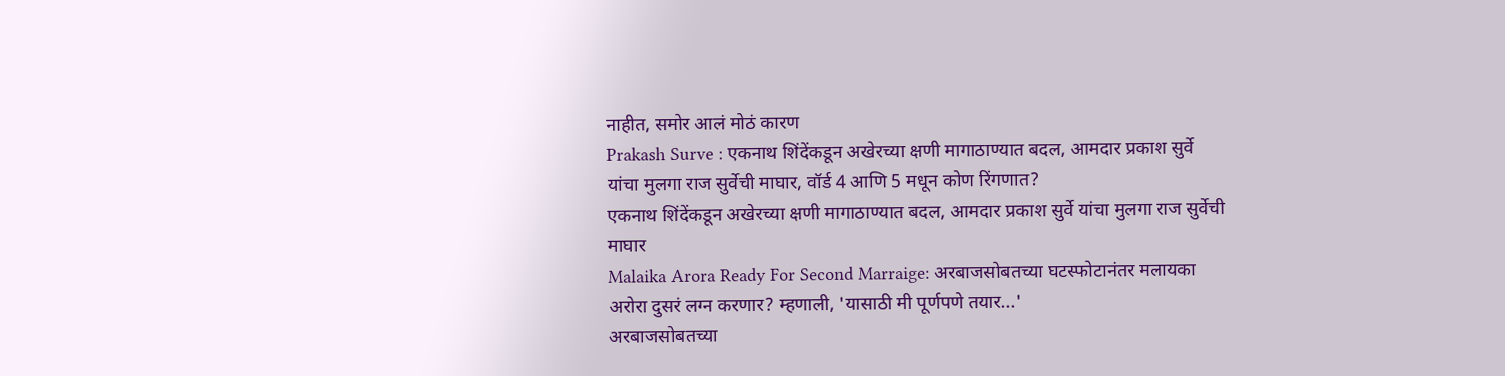नाहीत, समोर आलं मोठं कारण
Prakash Surve : एकनाथ शिंदेंकडून अखेरच्या क्षणी मागाठाण्यात बदल, आमदार प्रकाश सुर्वे यांचा मुलगा राज सुर्वेची माघार, वॉर्ड 4 आणि 5 मधून कोण रिंगणात?
एकनाथ शिंदेंकडून अखेरच्या क्षणी मागाठाण्यात बदल, आमदार प्रकाश सुर्वे यांचा मुलगा राज सुर्वेची माघार
Malaika Arora Ready For Second Marraige: अरबाजसोबतच्या घटस्फोटानंतर मलायका अरोरा दुसरं लग्न करणार? म्हणाली, 'यासाठी मी पूर्णपणे तयार...'
अरबाजसोबतच्या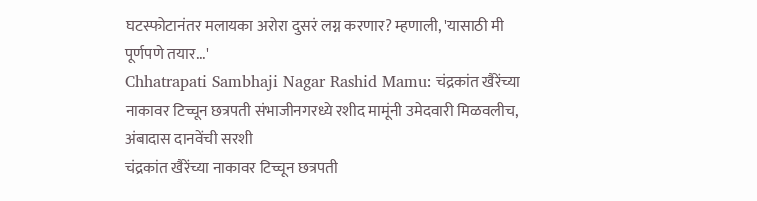घटस्फोटानंतर मलायका अरोरा दुसरं लग्न करणार? म्हणाली, 'यासाठी मी पूर्णपणे तयार...'
Chhatrapati Sambhaji Nagar Rashid Mamu: चंद्रकांत खैरेंच्या नाकावर टिच्चून छत्रपती संभाजीनगरध्ये रशीद मामूंनी उमेदवारी मिळवलीच, अंबादास दानवेंची सरशी
चंद्रकांत खैरेंच्या नाकावर टिच्चून छत्रपती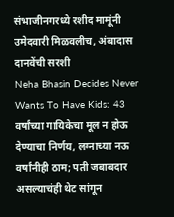संभाजीनगरध्ये रशीद मामूंनी उमेदवारी मिळवलीच, अंबादास दानवेंची सरशी
Neha Bhasin Decides Never Wants To Have Kids: 43 वर्षांच्या गायिकेचा मूल न होऊ देण्याचा निर्णय, लग्नाच्या नऊ वर्षांनीही ठाम; पती जबाबदार असल्याचंही थेट सांगून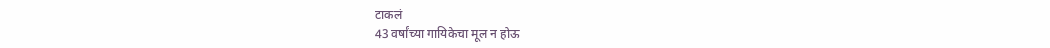टाकलं
43 वर्षांच्या गायिकेचा मूल न होऊ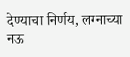देण्याचा निर्णय, लग्नाच्या नऊ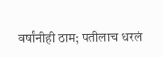वर्षांनीही ठाम; पतीलाच धरलं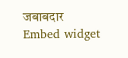जबाबदार
Embed widget